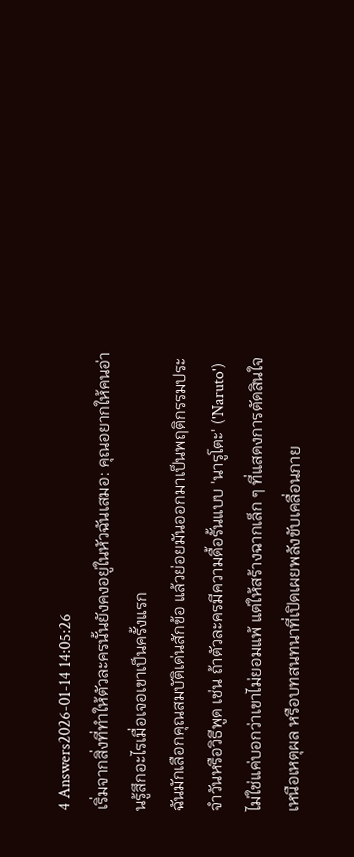4 Answers2026-01-14 14:05:26
เริ่มจากสิ่งที่ทำให้ตัวละครนั้นยังคงอยู่ในหัวฉันเสมอ: คุณอยากให้คนอ่านรู้สึกอะไรเมื่อเจอเขาเป็นครั้งแรก
ฉันมักเลือกคุณสมบัติเด่นสักข้อ แล้วย่อยมันออกมาเป็นพฤติกรรมประจำวันหรือวิธีพูด เช่น ถ้าตัวละครมีความดื้อรั้นแบบ 'นารูโตะ' ('Naruto') ไม่ใช่แค่บอกว่าเขาไม่ยอมแพ้ แต่ให้สร้างฉากเล็ก ๆ ที่แสดงการตัดสินใจเหนือเหตุผล หรือบทสนทนาที่เปิดเผยพลังขับเคลื่อนภาย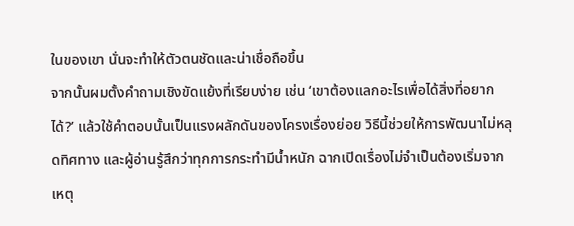ในของเขา นั่นจะทำให้ตัวตนชัดและน่าเชื่อถือขึ้น
จากนั้นผมตั้งคำถามเชิงขัดแย้งที่เรียบง่าย เช่น ‘เขาต้องแลกอะไรเพื่อได้สิ่งที่อยากได้?’ แล้วใช้คำตอบนั้นเป็นแรงผลักดันของโครงเรื่องย่อย วิธีนี้ช่วยให้การพัฒนาไม่หลุดทิศทาง และผู้อ่านรู้สึกว่าทุกการกระทำมีน้ำหนัก ฉากเปิดเรื่องไม่จำเป็นต้องเริ่มจากเหตุ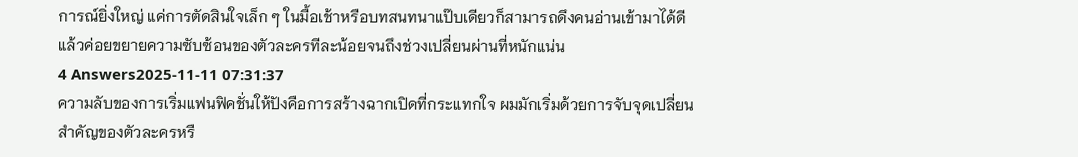การณ์ยิ่งใหญ่ แค่การตัดสินใจเล็ก ๆ ในมื้อเช้าหรือบทสนทนาแป๊บเดียวก็สามารถดึงคนอ่านเข้ามาได้ดี แล้วค่อยขยายความซับซ้อนของตัวละครทีละน้อยจนถึงช่วงเปลี่ยนผ่านที่หนักแน่น
4 Answers2025-11-11 07:31:37
ความลับของการเริ่มแฟนฟิคชั่นให้ปังคือการสร้างฉากเปิดที่กระแทกใจ ผมมักเริ่มด้วยการจับจุดเปลี่ยนสำคัญของตัวละครหรื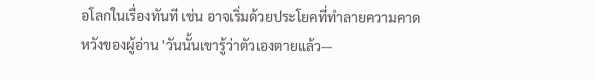อโลกในเรื่องทันที เช่น อาจเริ่มด้วยประโยคที่ทำลายความคาดหวังของผู้อ่าน 'วันนั้นเขารู้ว่าตัวเองตายแล้ว—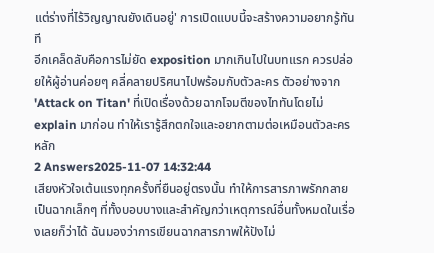แต่ร่างที่ไร้วิญญาณยังเดินอยู่' การเปิดแบบนี้จะสร้างความอยากรู้ทันที
อีกเคล็ดลับคือการไม่ยัด exposition มากเกินไปในบทแรก ควรปล่อยให้ผู้อ่านค่อยๆ คลี่คลายปริศนาไปพร้อมกับตัวละคร ตัวอย่างจาก 'Attack on Titan' ที่เปิดเรื่องด้วยฉากโจมตีของไททันโดยไม่ explain มาก่อน ทำให้เรารู้สึกตกใจและอยากตามต่อเหมือนตัวละครหลัก
2 Answers2025-11-07 14:32:44
เสียงหัวใจเต้นแรงทุกครั้งที่ยืนอยู่ตรงนั้น ทำให้การสารภาพรักกลายเป็นฉากเล็กๆ ที่ทั้งบอบบางและสำคัญกว่าเหตุการณ์อื่นทั้งหมดในเรื่องเลยก็ว่าได้ ฉันมองว่าการเขียนฉากสารภาพให้ปังไม่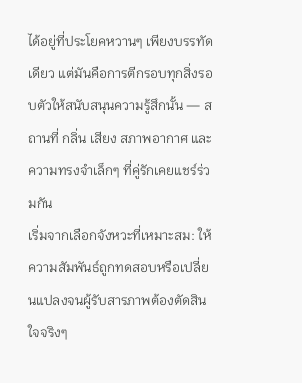ได้อยู่ที่ประโยคหวานๆ เพียงบรรทัดเดียว แต่มันคือการตีกรอบทุกสิ่งรอบตัวให้สนับสนุนความรู้สึกนั้น — สถานที่ กลิ่น เสียง สภาพอากาศ และความทรงจำเล็กๆ ที่คู่รักเคยแชร์ร่วมกัน
เริ่มจากเลือกจังหวะที่เหมาะสม: ให้ความสัมพันธ์ถูกทดสอบหรือเปลี่ยนแปลงจนผู้รับสารภาพต้องตัดสินใจจริงๆ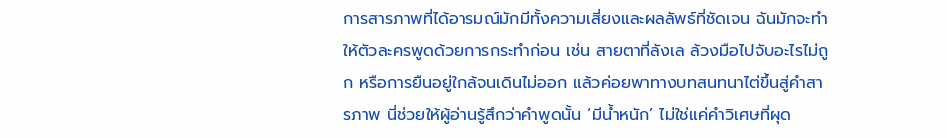การสารภาพที่ได้อารมณ์มักมีทั้งความเสี่ยงและผลลัพธ์ที่ชัดเจน ฉันมักจะทำให้ตัวละครพูดด้วยการกระทำก่อน เช่น สายตาที่ลังเล ล้วงมือไปจับอะไรไม่ถูก หรือการยืนอยู่ใกล้จนเดินไม่ออก แล้วค่อยพาทางบทสนทนาไต่ขึ้นสู่คำสารภาพ นี่ช่วยให้ผู้อ่านรู้สึกว่าคำพูดนั้น ‘มีน้ำหนัก’ ไม่ใช่แค่คำวิเศษที่ผุด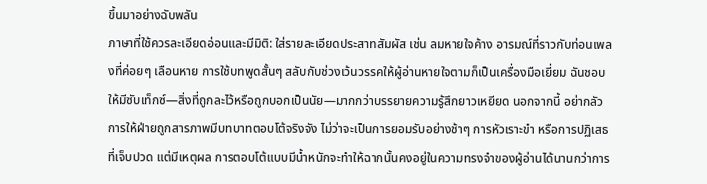ขึ้นมาอย่างฉับพลัน
ภาษาที่ใช้ควรละเอียดอ่อนและมีมิติ: ใส่รายละเอียดประสาทสัมผัส เช่น ลมหายใจค้าง อารมณ์ที่ราวกับท่อนเพลงที่ค่อยๆ เลือนหาย การใช้บทพูดสั้นๆ สลับกับช่วงเว้นวรรคให้ผู้อ่านหายใจตามก็เป็นเครื่องมือเยี่ยม ฉันชอบให้มีซับเท็กซ์—สิ่งที่ถูกละไว้หรือถูกบอกเป็นนัย—มากกว่าบรรยายความรู้สึกยาวเหยียด นอกจากนี้ อย่ากลัวการให้ฝ่ายถูกสารภาพมีบทบาทตอบโต้จริงจัง ไม่ว่าจะเป็นการยอมรับอย่างช้าๆ การหัวเราะขำ หรือการปฏิเสธที่เจ็บปวด แต่มีเหตุผล การตอบโต้แบบมีน้ำหนักจะทำให้ฉากนั้นคงอยู่ในความทรงจำของผู้อ่านได้นานกว่าการ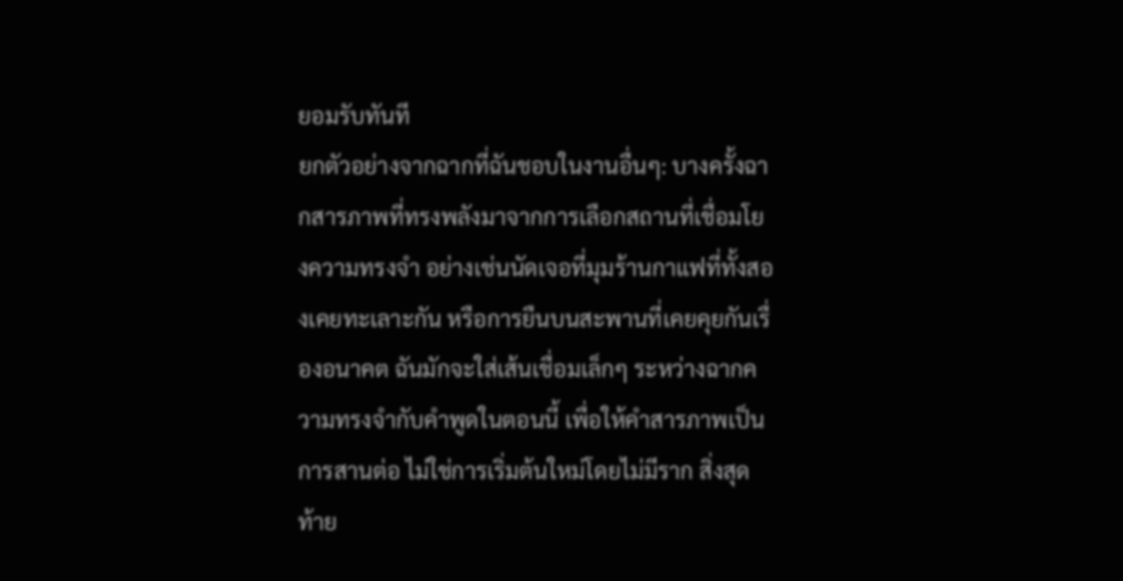ยอมรับทันที
ยกตัวอย่างจากฉากที่ฉันชอบในงานอื่นๆ: บางครั้งฉากสารภาพที่ทรงพลังมาจากการเลือกสถานที่เชื่อมโยงความทรงจำ อย่างเช่นนัดเจอที่มุมร้านกาแฟที่ทั้งสองเคยทะเลาะกัน หรือการยืนบนสะพานที่เคยคุยกันเรื่องอนาคต ฉันมักจะใส่เส้นเชื่อมเล็กๆ ระหว่างฉากความทรงจำกับคำพูดในตอนนี้ เพื่อให้คำสารภาพเป็นการสานต่อ ไม่ใช่การเริ่มต้นใหม่โดยไม่มีราก สิ่งสุดท้าย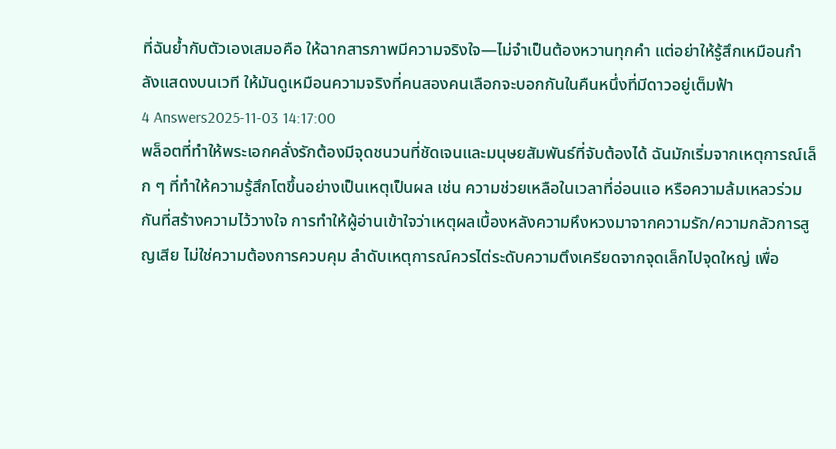ที่ฉันย้ำกับตัวเองเสมอคือ ให้ฉากสารภาพมีความจริงใจ—ไม่จำเป็นต้องหวานทุกคำ แต่อย่าให้รู้สึกเหมือนกำลังแสดงบนเวที ให้มันดูเหมือนความจริงที่คนสองคนเลือกจะบอกกันในคืนหนึ่งที่มีดาวอยู่เต็มฟ้า
4 Answers2025-11-03 14:17:00
พล็อตที่ทำให้พระเอกคลั่งรักต้องมีจุดชนวนที่ชัดเจนและมนุษยสัมพันธ์ที่จับต้องได้ ฉันมักเริ่มจากเหตุการณ์เล็ก ๆ ที่ทำให้ความรู้สึกโตขึ้นอย่างเป็นเหตุเป็นผล เช่น ความช่วยเหลือในเวลาที่อ่อนแอ หรือความล้มเหลวร่วมกันที่สร้างความไว้วางใจ การทำให้ผู้อ่านเข้าใจว่าเหตุผลเบื้องหลังความหึงหวงมาจากความรัก/ความกลัวการสูญเสีย ไม่ใช่ความต้องการควบคุม ลำดับเหตุการณ์ควรไต่ระดับความตึงเครียดจากจุดเล็กไปจุดใหญ่ เพื่อ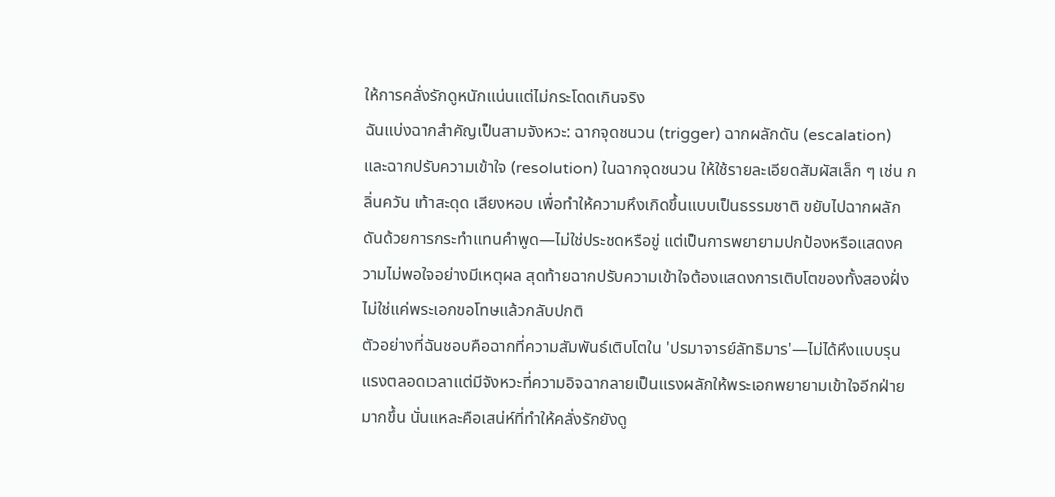ให้การคลั่งรักดูหนักแน่นแต่ไม่กระโดดเกินจริง
ฉันแบ่งฉากสำคัญเป็นสามจังหวะ: ฉากจุดชนวน (trigger) ฉากผลักดัน (escalation) และฉากปรับความเข้าใจ (resolution) ในฉากจุดชนวน ให้ใช้รายละเอียดสัมผัสเล็ก ๆ เช่น กลิ่นควัน เท้าสะดุด เสียงหอบ เพื่อทำให้ความหึงเกิดขึ้นแบบเป็นธรรมชาติ ขยับไปฉากผลักดันด้วยการกระทำแทนคำพูด—ไม่ใช่ประชดหรือขู่ แต่เป็นการพยายามปกป้องหรือแสดงความไม่พอใจอย่างมีเหตุผล สุดท้ายฉากปรับความเข้าใจต้องแสดงการเติบโตของทั้งสองฝั่ง ไม่ใช่แค่พระเอกขอโทษแล้วกลับปกติ
ตัวอย่างที่ฉันชอบคือฉากที่ความสัมพันธ์เติบโตใน 'ปรมาจารย์ลัทธิมาร'—ไม่ได้หึงแบบรุนแรงตลอดเวลาแต่มีจังหวะที่ความอิจฉากลายเป็นแรงผลักให้พระเอกพยายามเข้าใจอีกฝ่ายมากขึ้น นั่นแหละคือเสน่ห์ที่ทำให้คลั่งรักยังดู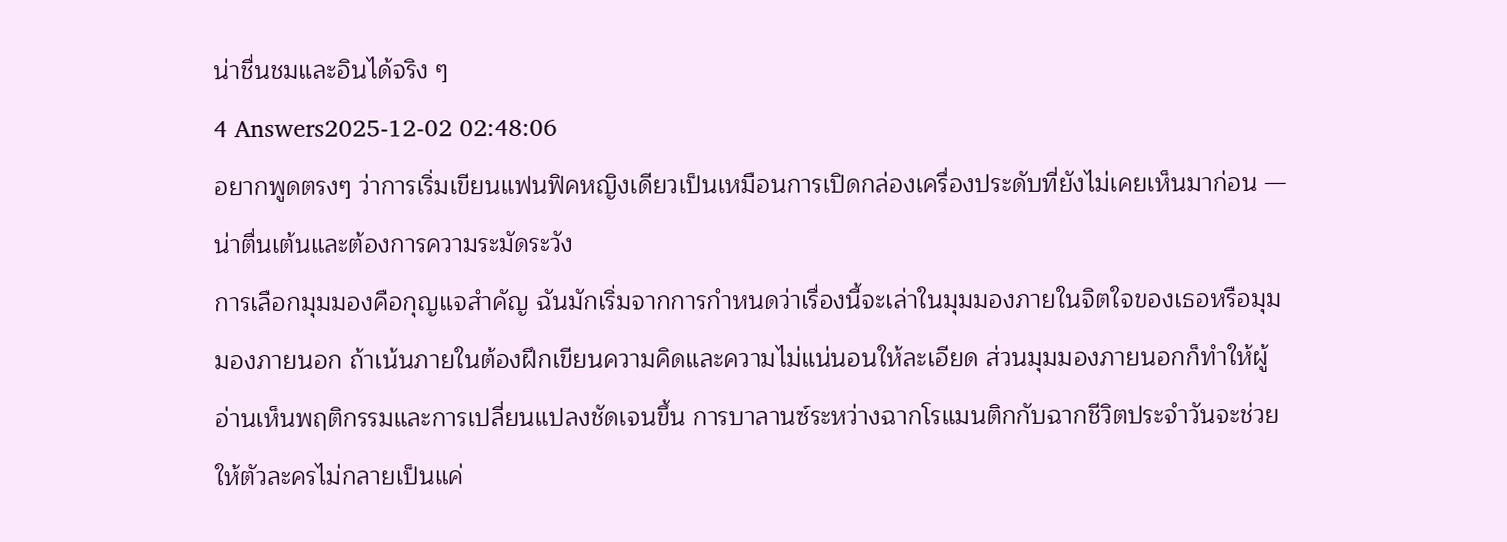น่าชื่นชมและอินได้จริง ๆ
4 Answers2025-12-02 02:48:06
อยากพูดตรงๆ ว่าการเริ่มเขียนแฟนฟิคหญิงเดียวเป็นเหมือนการเปิดกล่องเครื่องประดับที่ยังไม่เคยเห็นมาก่อน — น่าตื่นเต้นและต้องการความระมัดระวัง
การเลือกมุมมองคือกุญแจสำคัญ ฉันมักเริ่มจากการกำหนดว่าเรื่องนี้จะเล่าในมุมมองภายในจิตใจของเธอหรือมุมมองภายนอก ถ้าเน้นภายในต้องฝึกเขียนความคิดและความไม่แน่นอนให้ละเอียด ส่วนมุมมองภายนอกก็ทำให้ผู้อ่านเห็นพฤติกรรมและการเปลี่ยนแปลงชัดเจนขึ้น การบาลานซ์ระหว่างฉากโรแมนติกกับฉากชีวิตประจำวันจะช่วยให้ตัวละครไม่กลายเป็นแค่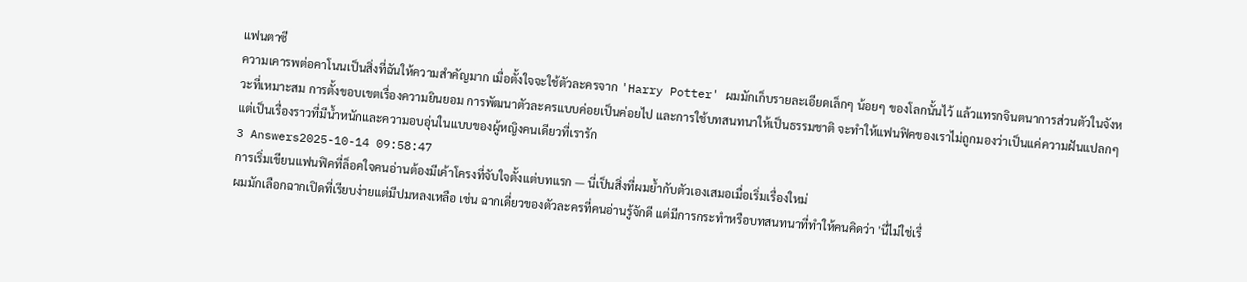แฟนตาซี
ความเคารพต่อคาโนนเป็นสิ่งที่ฉันให้ความสำคัญมาก เมื่อตั้งใจจะใช้ตัวละครจาก 'Harry Potter' ผมมักเก็บรายละเอียดเล็กๆ น้อยๆ ของโลกนั้นไว้ แล้วแทรกจินตนาการส่วนตัวในจังหวะที่เหมาะสม การตั้งขอบเขตเรื่องความยินยอม การพัฒนาตัวละครแบบค่อยเป็นค่อยไป และการใช้บทสนทนาให้เป็นธรรมชาติ จะทำให้แฟนฟิคของเราไม่ถูกมองว่าเป็นแค่ความฝันแปลกๆ แต่เป็นเรื่องราวที่มีน้ำหนักและความอบอุ่นในแบบของผู้หญิงคนเดียวที่เรารัก
3 Answers2025-10-14 09:58:47
การเริ่มเขียนแฟนฟิคที่ล็อคใจคนอ่านต้องมีเค้าโครงที่จับใจตั้งแต่บทแรก — นี่เป็นสิ่งที่ผมย้ำกับตัวเองเสมอเมื่อเริ่มเรื่องใหม่
ผมมักเลือกฉากเปิดที่เรียบง่ายแต่มีปมหลงเหลือ เช่น ฉากเดี่ยวของตัวละครที่คนอ่านรู้จักดี แต่มีการกระทำหรือบทสนทนาที่ทำให้คนคิดว่า 'นี่ไม่ใช่เรื่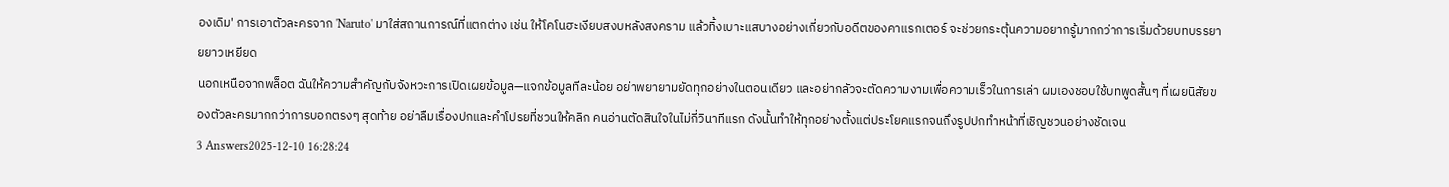องเดิม' การเอาตัวละครจาก 'Naruto' มาใส่สถานการณ์ที่แตกต่าง เช่น ให้โคโนฮะเงียบสงบหลังสงคราม แล้วทิ้งเบาะแสบางอย่างเกี่ยวกับอดีตของคาแรกเตอร์ จะช่วยกระตุ้นความอยากรู้มากกว่าการเริ่มด้วยบทบรรยายยาวเหยียด
นอกเหนือจากพล็อต ฉันให้ความสำคัญกับจังหวะการเปิดเผยข้อมูล—แจกข้อมูลทีละน้อย อย่าพยายามยัดทุกอย่างในตอนเดียว และอย่ากลัวจะตัดความงามเพื่อความเร็วในการเล่า ผมเองชอบใช้บทพูดสั้นๆ ที่เผยนิสัยของตัวละครมากกว่าการบอกตรงๆ สุดท้าย อย่าลืมเรื่องปกและคำโปรยที่ชวนให้คลิก คนอ่านตัดสินใจในไม่กี่วินาทีแรก ดังนั้นทำให้ทุกอย่างตั้งแต่ประโยคแรกจนถึงรูปปกทำหน้าที่เชิญชวนอย่างชัดเจน
3 Answers2025-12-10 16:28:24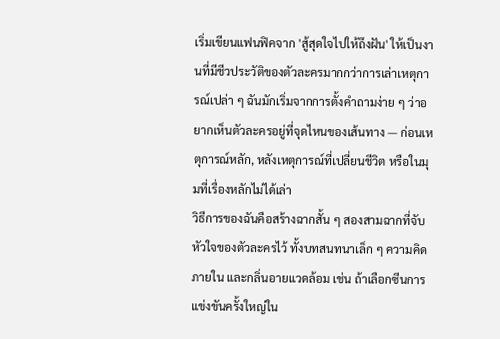เริ่มเขียนแฟนฟิคจาก 'สู้สุดใจไปให้ถึงฝัน' ให้เป็นงานที่มีชีวประวัติของตัวละครมากกว่าการเล่าเหตุการณ์เปล่า ๆ ฉันมักเริ่มจากการตั้งคำถามง่าย ๆ ว่าอยากเห็นตัวละครอยู่ที่จุดไหนของเส้นทาง — ก่อนเหตุการณ์หลัก, หลังเหตุการณ์ที่เปลี่ยนชีวิต หรือในมุมที่เรื่องหลักไม่ได้เล่า
วิธีการของฉันคือสร้างฉากสั้น ๆ สองสามฉากที่จับหัวใจของตัวละครไว้ ทั้งบทสนทนาเล็ก ๆ ความคิดภายใน และกลิ่นอายแวดล้อม เช่น ถ้าเลือกซีนการแข่งขันครั้งใหญ่ใน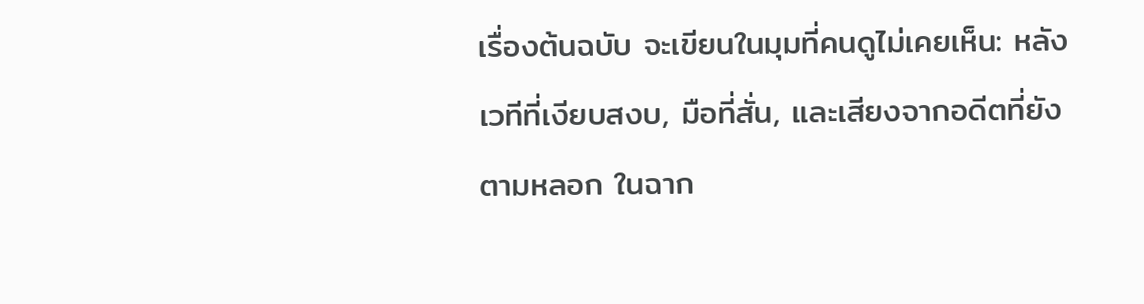เรื่องต้นฉบับ จะเขียนในมุมที่คนดูไม่เคยเห็น: หลังเวทีที่เงียบสงบ, มือที่สั่น, และเสียงจากอดีตที่ยังตามหลอก ในฉาก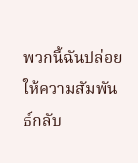พวกนี้ฉันปล่อยให้ความสัมพันธ์กลับ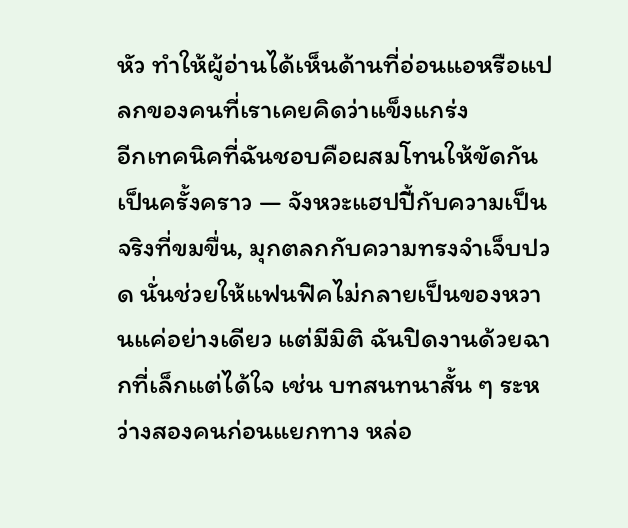หัว ทำให้ผู้อ่านได้เห็นด้านที่อ่อนแอหรือแปลกของคนที่เราเคยคิดว่าแข็งแกร่ง
อีกเทคนิคที่ฉันชอบคือผสมโทนให้ขัดกันเป็นครั้งคราว — จังหวะแฮปปี้กับความเป็นจริงที่ขมขื่น, มุกตลกกับความทรงจำเจ็บปวด นั่นช่วยให้แฟนฟิคไม่กลายเป็นของหวานแค่อย่างเดียว แต่มีมิติ ฉันปิดงานด้วยฉากที่เล็กแต่ได้ใจ เช่น บทสนทนาสั้น ๆ ระหว่างสองคนก่อนแยกทาง หล่อ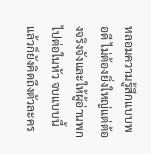หลอมความรู้สึกแบบพอดี ไม่ต้องยิ่งใหญ่แต่ต้องจริงจังและให้ผู้อ่านพกไปต่อในหัว จบแบบนี้แล้วก็ยังคิดถึงตัวละคร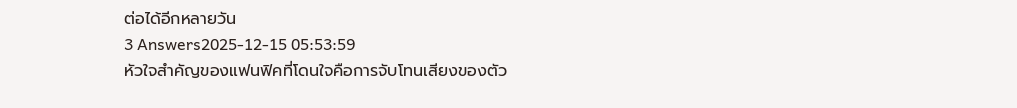ต่อได้อีกหลายวัน
3 Answers2025-12-15 05:53:59
หัวใจสำคัญของแฟนฟิคที่โดนใจคือการจับโทนเสียงของตัว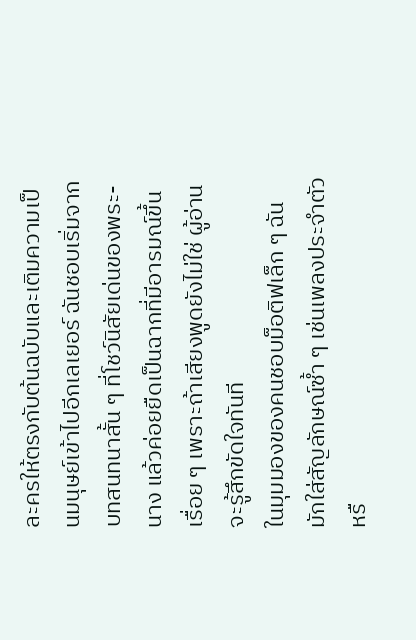ละครให้ตรงกับต้นฉบับและเติมความเป็นมนุษย์เข้าไปอีกเลเยอร์ ฉันชอบเริ่มจากบทสนทนาสั้น ๆ ที่โชว์นิสัยเด่นของพระ-นาง แล้วค่อยยืดเป็นฉากที่มีอารมณ์ขึ้นเรื่อย ๆ เพราะถ้าเสียงพูดยังไม่ใช่ ผู้อ่านจะรู้สึกขัดใจทันที
ในมุมมองของคนชอบม็อติฟเล็ก ๆ ฉันมักใส่สัญลักษณ์ซ้ำ ๆ เช่นเพลงประจำตัว หรื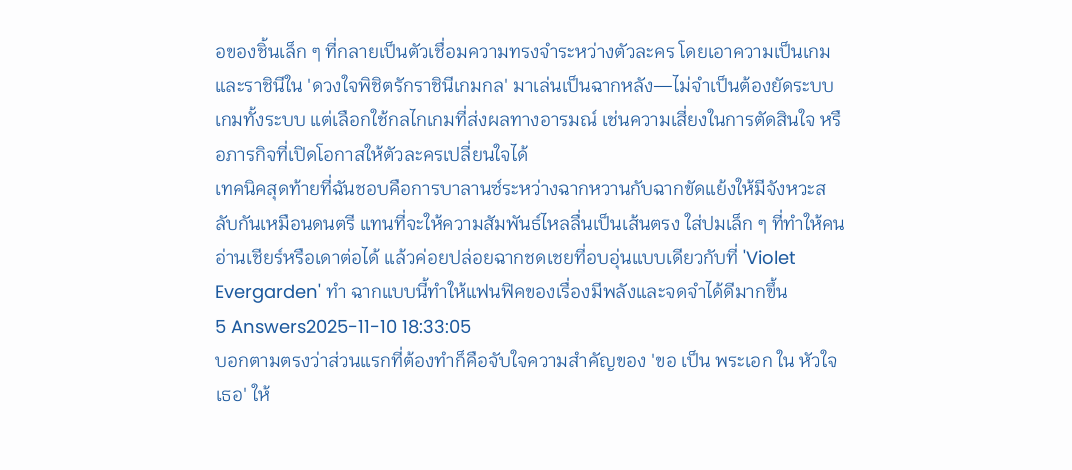อของชิ้นเล็ก ๆ ที่กลายเป็นตัวเชื่อมความทรงจำระหว่างตัวละคร โดยเอาความเป็นเกมและราชินีใน 'ดวงใจพิชิตรักราชินีเกมกล' มาเล่นเป็นฉากหลัง—ไม่จำเป็นต้องยัดระบบเกมทั้งระบบ แต่เลือกใช้กลไกเกมที่ส่งผลทางอารมณ์ เช่นความเสี่ยงในการตัดสินใจ หรือภารกิจที่เปิดโอกาสให้ตัวละครเปลี่ยนใจได้
เทคนิคสุดท้ายที่ฉันชอบคือการบาลานซ์ระหว่างฉากหวานกับฉากขัดแย้งให้มีจังหวะสลับกันเหมือนดนตรี แทนที่จะให้ความสัมพันธ์ไหลลื่นเป็นเส้นตรง ใส่ปมเล็ก ๆ ที่ทำให้คนอ่านเชียร์หรือเดาต่อได้ แล้วค่อยปล่อยฉากชดเชยที่อบอุ่นแบบเดียวกับที่ 'Violet Evergarden' ทำ ฉากแบบนี้ทำให้แฟนฟิคของเรื่องมีพลังและจดจำได้ดีมากขึ้น
5 Answers2025-11-10 18:33:05
บอกตามตรงว่าส่วนแรกที่ต้องทำก็คือจับใจความสำคัญของ 'ขอ เป็น พระเอก ใน หัวใจ เธอ' ให้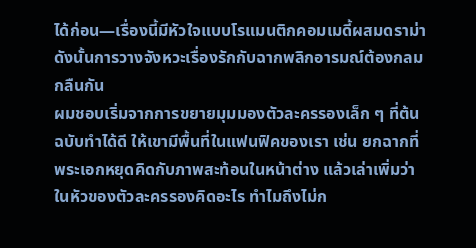ได้ก่อน—เรื่องนี้มีหัวใจแบบโรแมนติกคอมเมดี้ผสมดราม่า ดังนั้นการวางจังหวะเรื่องรักกับฉากพลิกอารมณ์ต้องกลมกลืนกัน
ผมชอบเริ่มจากการขยายมุมมองตัวละครรองเล็ก ๆ ที่ต้นฉบับทำได้ดี ให้เขามีพื้นที่ในแฟนฟิคของเรา เช่น ยกฉากที่พระเอกหยุดคิดกับภาพสะท้อนในหน้าต่าง แล้วเล่าเพิ่มว่าในหัวของตัวละครรองคิดอะไร ทำไมถึงไม่ก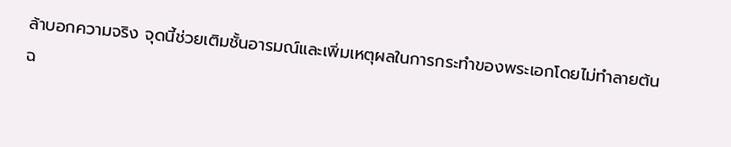ล้าบอกความจริง จุดนี้ช่วยเติมชั้นอารมณ์และเพิ่มเหตุผลในการกระทำของพระเอกโดยไม่ทำลายต้นฉ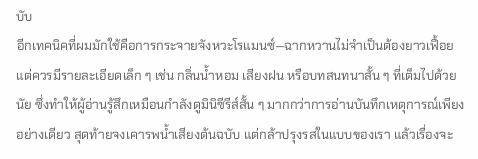บับ
อีกเทคนิคที่ผมมักใช้คือการกระจายจังหวะโรแมนซ์—ฉากหวานไม่จำเป็นต้องยาวเฟื้อย แต่ควรมีรายละเอียดเล็ก ๆ เช่น กลิ่นน้ำหอม เสียงฝน หรือบทสนทนาสั้น ๆ ที่เต็มไปด้วยนัย ซึ่งทำให้ผู้อ่านรู้สึกเหมือนกำลังดูมินิซีรีส์สั้น ๆ มากกว่าการอ่านบันทึกเหตุการณ์เพียงอย่างเดียว สุดท้ายจงเคารพน้ำเสียงต้นฉบับ แต่กล้าปรุงรสในแบบของเรา แล้วเรื่องจะ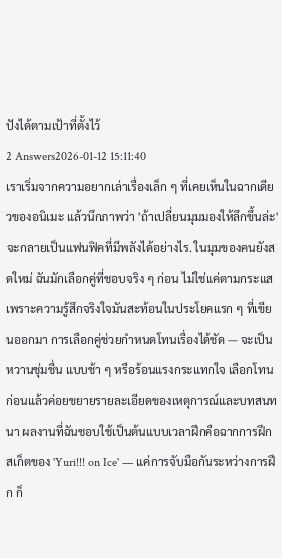ปังได้ตามเป้าที่ตั้งไว้
2 Answers2026-01-12 15:11:40
เราเริ่มจากความอยากเล่าเรื่องเล็ก ๆ ที่เคยเห็นในฉากเดียวของอนิเมะ แล้วนึกภาพว่า 'ถ้าเปลี่ยนมุมมองให้ลึกขึ้นล่ะ' จะกลายเป็นแฟนฟิคที่มีพลังได้อย่างไร. ในมุมของคนยังสดใหม่ ฉันมักเลือกคู่ที่ชอบจริง ๆ ก่อน ไม่ใช่แค่ตามกระแส เพราะความรู้สึกจริงใจมันสะท้อนในประโยคแรก ๆ ที่เขียนออกมา การเลือกคู่ช่วยกำหนดโทนเรื่องได้ชัด — จะเป็นหวานชุ่มชื่น แบบช้า ๆ หรือร้อนแรงกระแทกใจ เลือกโทนก่อนแล้วค่อยขยายรายละเอียดของเหตุการณ์และบทสนทนา ผลงานที่ฉันชอบใช้เป็นต้นแบบเวลาฝึกคือฉากการฝึกสเก็ตของ 'Yuri!!! on Ice' — แค่การจับมือกันระหว่างการฝึก ก็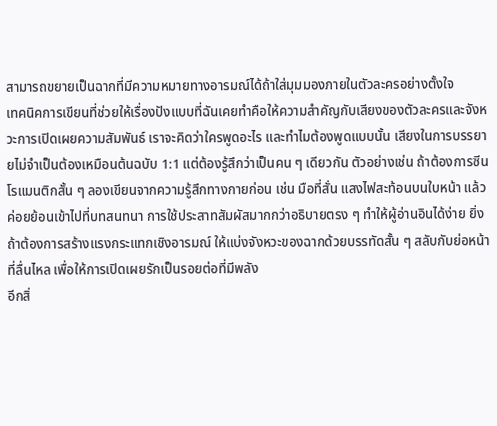สามารถขยายเป็นฉากที่มีความหมายทางอารมณ์ได้ถ้าใส่มุมมองภายในตัวละครอย่างตั้งใจ
เทคนิคการเขียนที่ช่วยให้เรื่องปังแบบที่ฉันเคยทำคือให้ความสำคัญกับเสียงของตัวละครและจังหวะการเปิดเผยความสัมพันธ์ เราจะคิดว่าใครพูดอะไร และทำไมต้องพูดแบบนั้น เสียงในการบรรยายไม่จำเป็นต้องเหมือนต้นฉบับ 1:1 แต่ต้องรู้สึกว่าเป็นคน ๆ เดียวกัน ตัวอย่างเช่น ถ้าต้องการซีนโรแมนติกสั้น ๆ ลองเขียนจากความรู้สึกทางกายก่อน เช่น มือที่สั่น แสงไฟสะท้อนบนใบหน้า แล้วค่อยย้อนเข้าไปที่บทสนทนา การใช้ประสาทสัมผัสมากกว่าอธิบายตรง ๆ ทำให้ผู้อ่านอินได้ง่าย ยิ่งถ้าต้องการสร้างแรงกระแทกเชิงอารมณ์ ให้แบ่งจังหวะของฉากด้วยบรรทัดสั้น ๆ สลับกับย่อหน้าที่ลื่นไหล เพื่อให้การเปิดเผยรักเป็นรอยต่อที่มีพลัง
อีกสิ่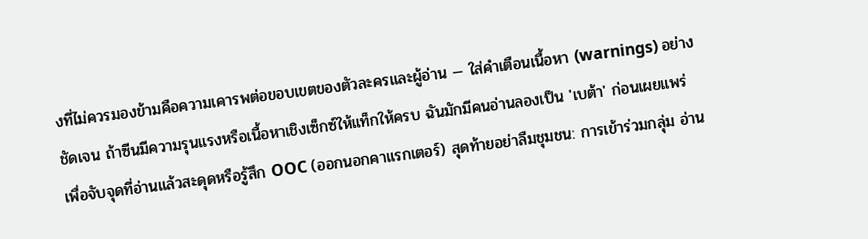งที่ไม่ควรมองข้ามคือความเคารพต่อขอบเขตของตัวละครและผู้อ่าน — ใส่คำเตือนเนื้อหา (warnings) อย่างชัดเจน ถ้าซีนมีความรุนแรงหรือเนื้อหาเชิงเซ็กซ์ให้แท็กให้ครบ ฉันมักมีคนอ่านลองเป็น 'เบต้า' ก่อนเผยแพร่ เพื่อจับจุดที่อ่านแล้วสะดุดหรือรู้สึก OOC (ออกนอกคาแรกเตอร์) สุดท้ายอย่าลืมชุมชน: การเข้าร่วมกลุ่ม อ่าน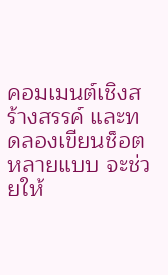คอมเมนต์เชิงสร้างสรรค์ และทดลองเขียนช็อตหลายแบบ จะช่วยให้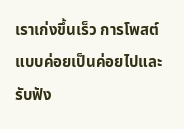เราเก่งขึ้นเร็ว การโพสต์แบบค่อยเป็นค่อยไปและรับฟัง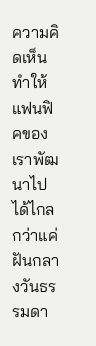ความคิดเห็น ทำให้แฟนฟิคของเราพัฒนาไปได้ไกลกว่าแค่ฝันกลางวันธรรมดา